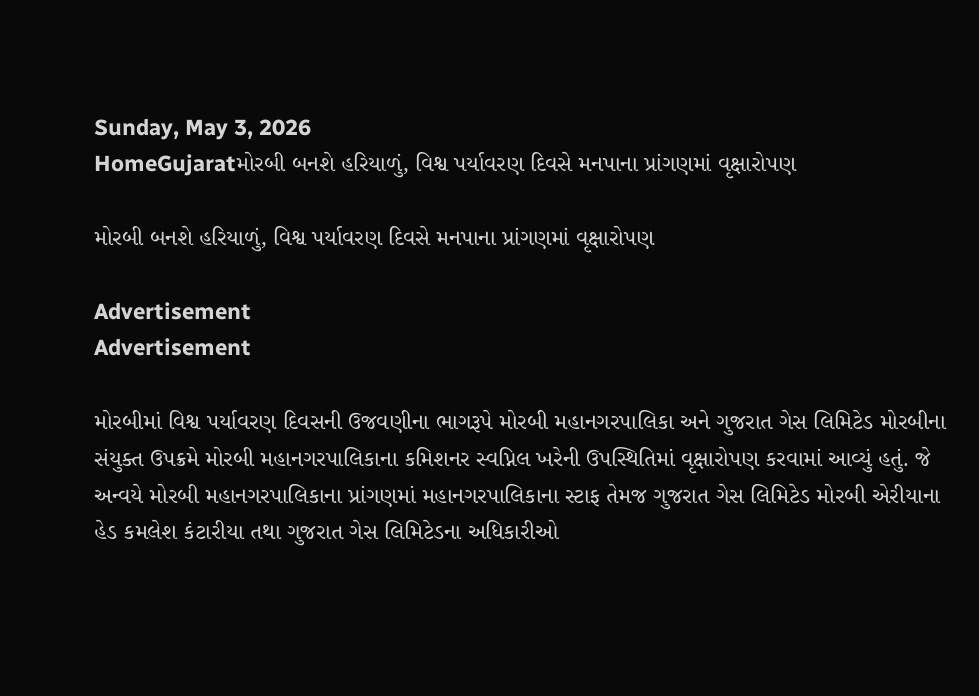Sunday, May 3, 2026
HomeGujaratમોરબી બનશે હરિયાળું, વિશ્વ પર્યાવરણ દિવસે મનપાના પ્રાંગણમાં વૃક્ષારોપણ

મોરબી બનશે હરિયાળું, વિશ્વ પર્યાવરણ દિવસે મનપાના પ્રાંગણમાં વૃક્ષારોપણ

Advertisement
Advertisement

મોરબીમાં વિશ્વ પર્યાવરણ દિવસની ઉજવણીના ભાગરૂપે મોરબી મહાનગરપાલિકા અને ગુજરાત ગેસ લિમિટેડ મોરબીના સંયુક્ત ઉપક્રમે મોરબી મહાનગરપાલિકાના કમિશનર સ્વપ્નિલ ખરેની ઉપસ્થિતિમાં વૃક્ષારોપણ કરવામાં આવ્યું હતું. જે અન્વયે મોરબી મહાનગરપાલિકાના પ્રાંગણમાં મહાનગરપાલિકાના સ્ટાફ તેમજ ગુજરાત ગેસ લિમિટેડ મોરબી એરીયાના હેડ કમલેશ કંટારીયા તથા ગુજરાત ગેસ લિમિટેડના અધિકારીઓ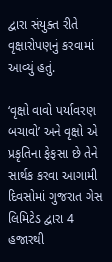દ્વારા સંયુક્ત રીતે વૃક્ષારોપણનું કરવામાં આવ્યું હતું.

‘વૃક્ષો વાવો પર્યાવરણ બચાવો’ અને વૃક્ષો એ પ્રકૃતિના ફેફસા છે તેને સાર્થક કરવા આગામી દિવસોમાં ગુજરાત ગેસ લિમિટેડ દ્વારા 4 હજારથી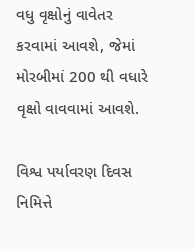વધુ વૃક્ષોનું વાવેતર કરવામાં આવશે, જેમાં મોરબીમાં 200 થી વધારે વૃક્ષો વાવવામાં આવશે.

વિશ્વ પર્યાવરણ દિવસ નિમિત્તે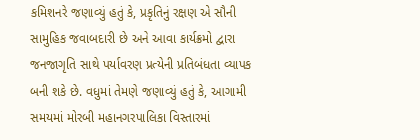કમિશનરે જણાવ્યું હતું કે, પ્રકૃતિનું રક્ષણ એ સૌની સામુહિક જવાબદારી છે અને આવા કાર્યક્રમો દ્વારા જનજાગૃતિ સાથે પર્યાવરણ પ્રત્યેની પ્રતિબંધતા વ્યાપક બની શકે છે. વધુમાં તેમણે જણાવ્યું હતું કે, આગામી સમયમાં મોરબી મહાનગરપાલિકા વિસ્તારમાં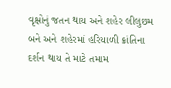વૃક્ષોનું જતન થાય અને શહેર લીલુછમ બને અને શહેરમાં હરિયાળી ક્રાંતિના દર્શન થાય તે માટે તમામ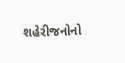શહેરીજનોનો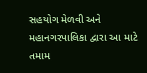સહયોગ મેળવી અને મહાનગરપાલિકા દ્વારા આ માટે તમામ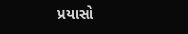પ્રયાસો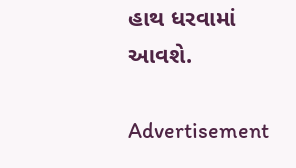હાથ ધરવામાં આવશે.

Advertisement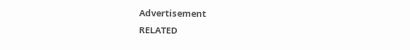Advertisement
RELATED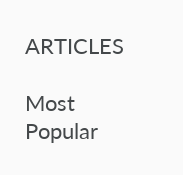ARTICLES

Most Popular